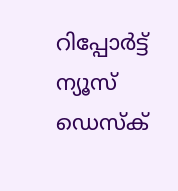റിപ്പോര്‍ട്ട്
ന്യൂസ് ഡെസ്ക്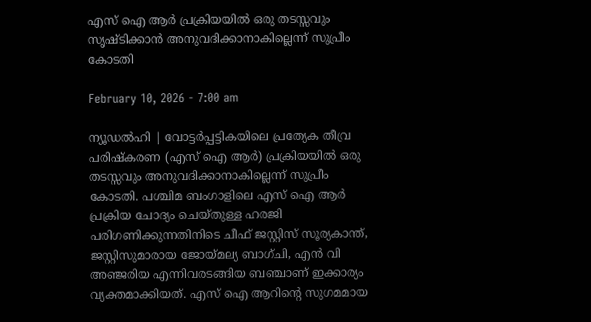എസ് ഐ ആര്‍ പ്രക്രിയയില്‍ ഒരു തടസ്സവും സൃഷ്ടിക്കാൻ അനുവദിക്കാനാകില്ലെന്ന് സുപ്രീം കോടതി

February 10, 2026 - 7:00 am

ന്യൂഡല്‍ഹി | വോട്ടര്‍പ്പട്ടികയിലെ പ്രത്യേക തീവ്ര പരിഷ്‌കരണ (എസ് ഐ ആര്‍) പ്രക്രിയയില്‍ ഒരു തടസ്സവും അനുവദിക്കാനാകില്ലെന്ന് സുപ്രീം കോടതി. പശ്ചിമ ബംഗാളിലെ എസ് ഐ ആര്‍ പ്രക്രിയ ചോദ്യം ചെയ്തുള്ള ഹരജി പരിഗണിക്കുന്നതിനിടെ ചീഫ് ജസ്റ്റിസ് സൂര്യകാന്ത്, ജസ്റ്റിസുമാരായ ജോയ്മല്യ ബാഗ്ചി, എന്‍ വി അഞ്ജരിയ എന്നിവരടങ്ങിയ ബഞ്ചാണ് ഇക്കാര്യം വ്യക്തമാക്കിയത്. എസ് ഐ ആറിന്റെ സുഗമമായ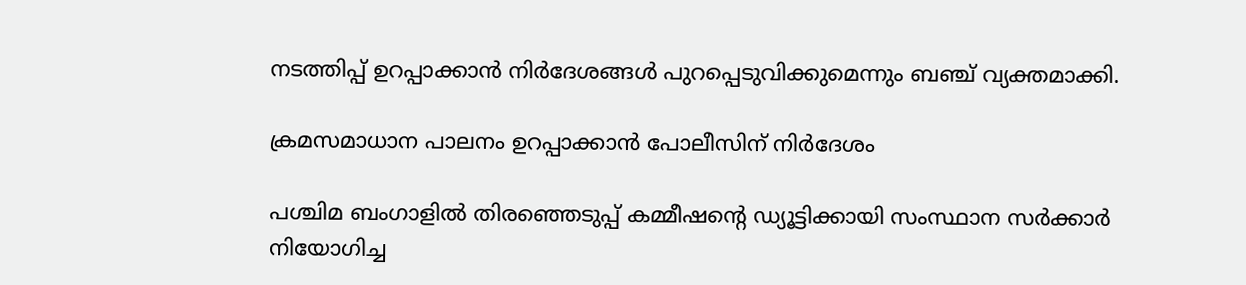നടത്തിപ്പ് ഉറപ്പാക്കാന്‍ നിര്‍ദേശങ്ങള്‍ പുറപ്പെടുവിക്കുമെന്നും ബഞ്ച് വ്യക്തമാക്കി.

ക്രമസമാധാന പാലനം ഉറപ്പാക്കാന്‍ പോലീസിന് നിര്‍ദേശം

പശ്ചിമ ബംഗാളില്‍ തിരഞ്ഞെടുപ്പ് കമ്മീഷന്റെ ഡ്യൂട്ടിക്കായി സംസ്ഥാന സര്‍ക്കാര്‍ നിയോഗിച്ച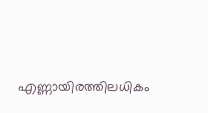എണ്ണായിരത്തിലധികം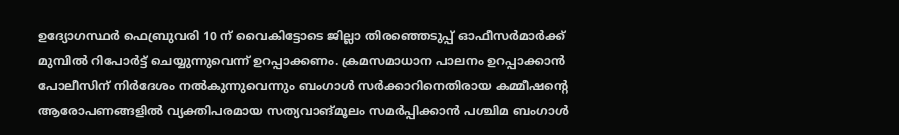ഉദ്യോഗസ്ഥര്‍ ഫെബ്രുവരി 10 ന് വൈകിട്ടോടെ ജില്ലാ തിരഞ്ഞെടുപ്പ് ഓഫീസര്‍മാര്‍ക്ക് മുമ്പില്‍ റിപോര്‍ട്ട് ചെയ്യുന്നുവെന്ന് ഉറപ്പാക്കണം. ക്രമസമാധാന പാലനം ഉറപ്പാക്കാന്‍ പോലീസിന് നിര്‍ദേശം നല്‍കുന്നുവെന്നും ബംഗാള്‍ സര്‍ക്കാറിനെതിരായ കമ്മീഷന്റെ ആരോപണങ്ങളില്‍ വ്യക്തിപരമായ സത്യവാങ്മൂലം സമര്‍പ്പിക്കാന്‍ പശ്ചിമ ബംഗാള്‍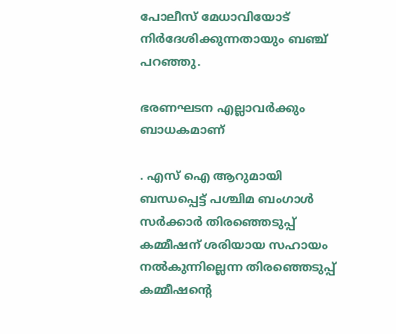പോലീസ് മേധാവിയോട് നിര്‍ദേശിക്കുന്നതായും ബഞ്ച് പറഞ്ഞു.

ഭരണഘടന എല്ലാവര്‍ക്കും ബാധകമാണ്

. എസ് ഐ ആറുമായി ബന്ധപ്പെട്ട് പശ്ചിമ ബംഗാള്‍ സര്‍ക്കാര്‍ തിരഞ്ഞെടുപ്പ് കമ്മീഷന് ശരിയായ സഹായം നല്‍കുന്നില്ലെന്ന തിരഞ്ഞെടുപ്പ് കമ്മീഷന്റെ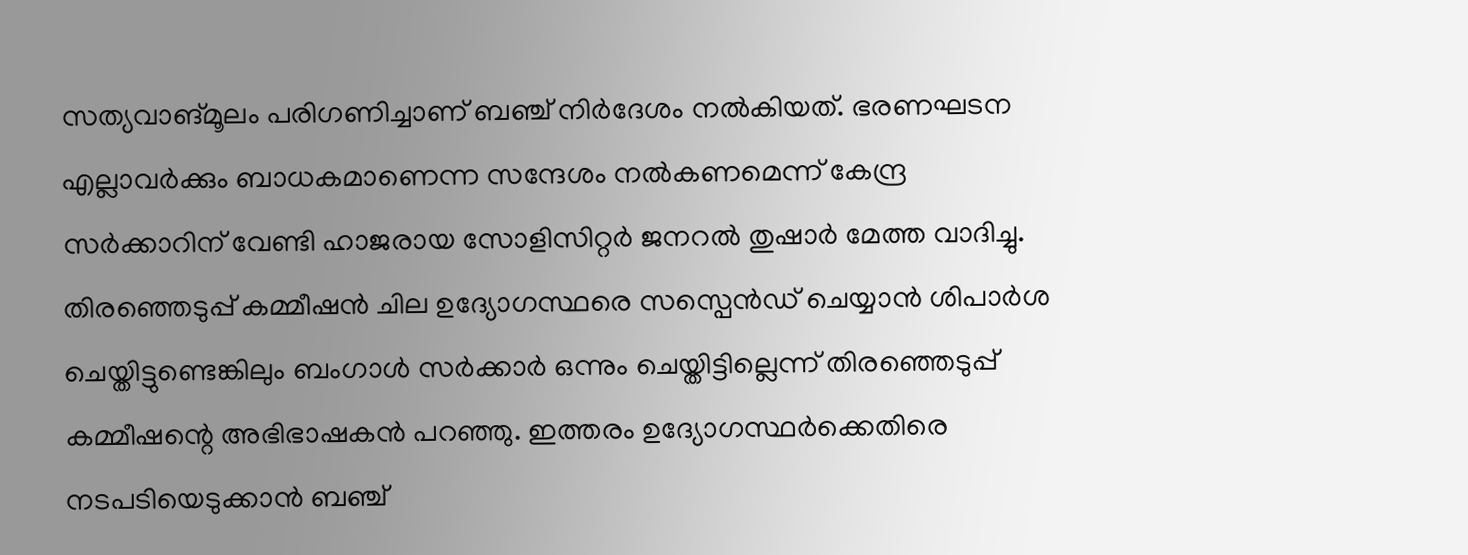സത്യവാങ്മൂലം പരിഗണിച്ചാണ് ബഞ്ച് നിര്‍ദേശം നല്‍കിയത്. ഭരണഘടന എല്ലാവര്‍ക്കും ബാധകമാണെന്ന സന്ദേശം നല്‍കണമെന്ന് കേന്ദ്ര സര്‍ക്കാറിന് വേണ്ടി ഹാജരായ സോളിസിറ്റര്‍ ജനറല്‍ തുഷാര്‍ മേത്ത വാദിച്ചു. തിരഞ്ഞെടുപ്പ് കമ്മീഷന്‍ ചില ഉദ്യോഗസ്ഥരെ സസ്പെന്‍ഡ് ചെയ്യാന്‍ ശിപാര്‍ശ ചെയ്തിട്ടുണ്ടെങ്കിലും ബംഗാള്‍ സര്‍ക്കാര്‍ ഒന്നും ചെയ്തിട്ടില്ലെന്ന് തിരഞ്ഞെടുപ്പ് കമ്മീഷന്റെ അഭിഭാഷകന്‍ പറഞ്ഞു. ഇത്തരം ഉദ്യോഗസ്ഥര്‍ക്കെതിരെ നടപടിയെടുക്കാന്‍ ബഞ്ച്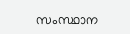സംസ്ഥാന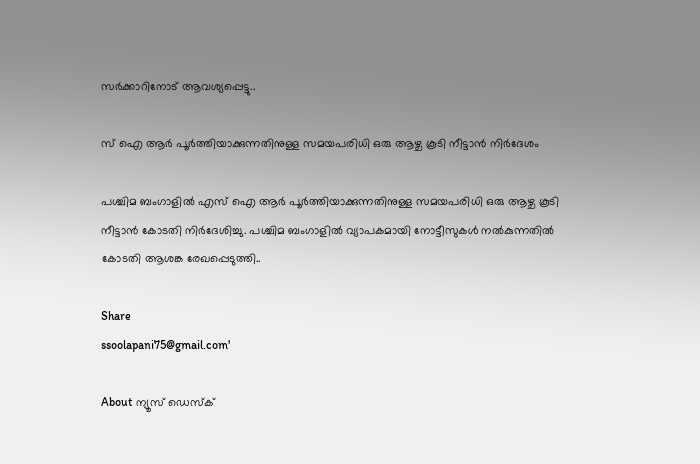സര്‍ക്കാറിനോട് ആവശ്യപ്പെട്ടു..

സ് ഐ ആര്‍ പൂര്‍ത്തിയാക്കുന്നതിനുള്ള സമയപരിധി ഒരു ആഴ്ച കൂടി നീട്ടാൻ നിർദേശം

പശ്ചിമ ബംഗാളില്‍ എസ് ഐ ആര്‍ പൂര്‍ത്തിയാക്കുന്നതിനുള്ള സമയപരിധി ഒരു ആഴ്ച കൂടി നീട്ടാന്‍ കോടതി നിര്‍ദേശിച്ചു. പശ്ചിമ ബംഗാളില്‍ വ്യാപകമായി നോട്ടീസുകള്‍ നല്‍കുന്നതില്‍ കോടതി ആശങ്ക രേഖപ്പെടുത്തി..

Share
ssoolapani75@gmail.com'

About ന്യൂസ് ഡെസ്ക്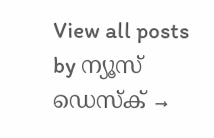View all posts by ന്യൂസ് ഡെസ്ക് →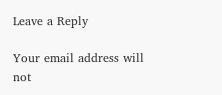Leave a Reply

Your email address will not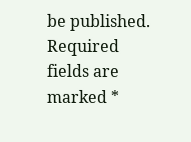be published. Required fields are marked *